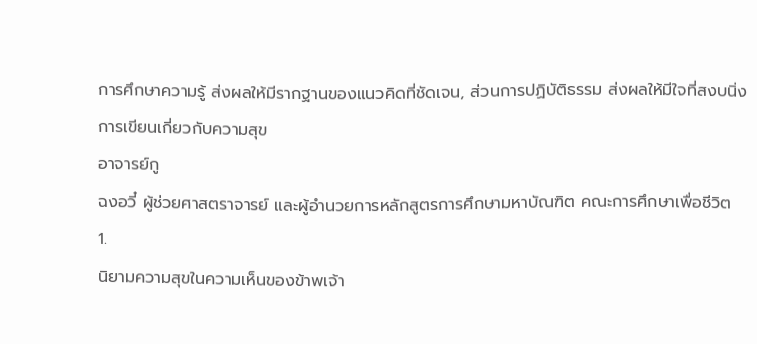การศึกษาความรู้ ส่งผลให้มีรากฐานของแนวคิดที่ชัดเจน, ส่วนการปฏิบัติธรรม ส่งผลให้มีใจที่สงบนิ่ง
การเขียนเกี่ยวกับความสุข
อาจารย์กู
ฉงอวี๋ ผู้ช่วยศาสตราจารย์ และผู้อำนวยการหลักสูตรการศึกษามหาบัณฑิต คณะการศึกษาเพื่อชีวิต
1.
นิยามความสุขในความเห็นของข้าพเจ้า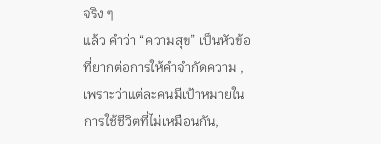จริง ๆ
แล้ว คำว่า “ความสุข” เป็นหัวข้อที่ยากต่อการให้คำจำกัดความ , เพราะว่าแต่ละคนมีเป้าหมายในการใช้ชีวิตที่ไม่เหมือนกัน,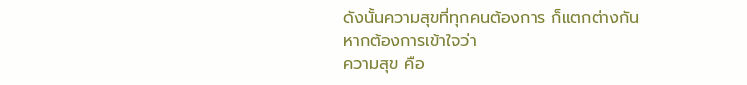ดังนั้นความสุขที่ทุกคนต้องการ ก็แตกต่างกัน
หากต้องการเข้าใจว่า
ความสุข คือ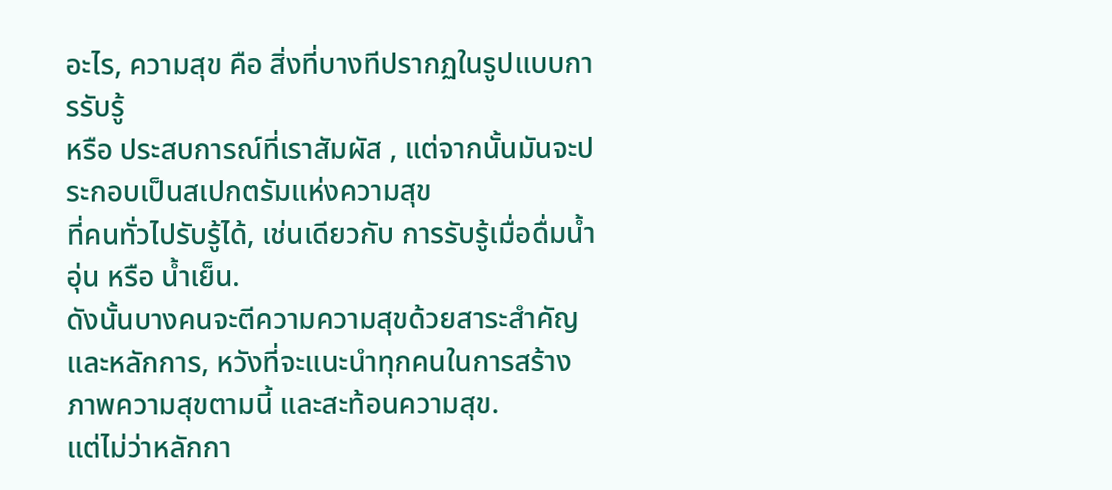อะไร, ความสุข คือ สิ่งที่บางทีปรากฏในรูปแบบการรับรู้
หรือ ประสบการณ์ที่เราสัมผัส , แต่จากนั้นมันจะประกอบเป็นสเปกตรัมแห่งความสุข
ที่คนทั่วไปรับรู้ได้, เช่นเดียวกับ การรับรู้เมื่อดื่มน้ำอุ่น หรือ น้ำเย็น.
ดังนั้นบางคนจะตีความความสุขด้วยสาระสำคัญ
และหลักการ, หวังที่จะแนะนำทุกคนในการสร้างภาพความสุขตามนี้ และสะท้อนความสุข.
แต่ไม่ว่าหลักกา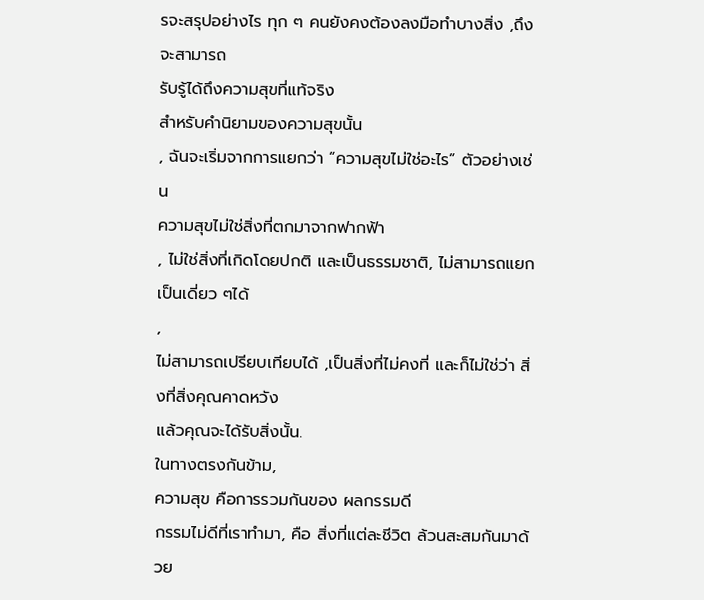รจะสรุปอย่างไร ทุก ๆ คนยังคงต้องลงมือทำบางสิ่ง ,ถึงจะสามารถ
รับรู้ได้ถึงความสุขที่แท้จริง
สำหรับคำนิยามของความสุขนั้น
, ฉันจะเริ่มจากการแยกว่า “ความสุขไม่ใช่อะไร” ตัวอย่างเช่น
ความสุขไม่ใช่สิ่งที่ตกมาจากฟากฟ้า
, ไม่ใช่สิ่งที่เกิดโดยปกติ และเป็นธรรมชาติ, ไม่สามารถแยกเป็นเดี่ยว ๆได้
,
ไม่สามารถเปรียบเทียบได้ ,เป็นสิ่งที่ไม่คงที่ และก็ไม่ใช่ว่า สิ่งที่สิ่งคุณคาดหวัง
แล้วคุณจะได้รับสิ่งนั้น.
ในทางตรงกันข้าม,
ความสุข คือการรวมกันของ ผลกรรมดี
กรรมไม่ดีที่เราทำมา, คือ สิ่งที่แต่ละชีวิต ล้วนสะสมกันมาด้วย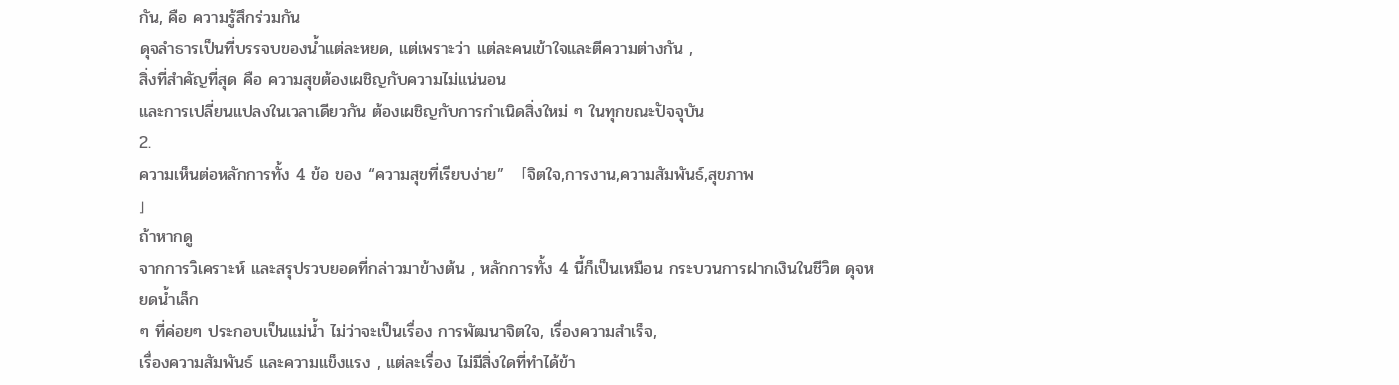กัน, คือ ความรู้สึกร่วมกัน
ดุจลำธารเป็นที่บรรจบของน้ำแต่ละหยด, แต่เพราะว่า แต่ละคนเข้าใจและตีความต่างกัน ,
สิ่งที่สำคัญที่สุด คือ ความสุขต้องเผชิญกับความไม่แน่นอน
และการเปลี่ยนแปลงในเวลาเดียวกัน ต้องเผชิญกับการกำเนิดสิ่งใหม่ ๆ ในทุกขณะปัจจุบัน
2.
ความเห็นต่อหลักการทั้ง 4 ข้อ ของ “ความสุขที่เรียบง่าย” 「จิตใจ,การงาน,ความสัมพันธ์,สุขภาพ
」
ถ้าหากดู
จากการวิเคราะห์ และสรุปรวบยอดที่กล่าวมาข้างต้น , หลักการทั้ง 4 นี้ก็เป็นเหมือน กระบวนการฝากเงินในชีวิต ดุจหยดน้ำเล็ก
ๆ ที่ค่อยๆ ประกอบเป็นแม่น้ำ ไม่ว่าจะเป็นเรื่อง การพัฒนาจิตใจ, เรื่องความสำเร็จ,
เรื่องความสัมพันธ์ และความแข็งแรง , แต่ละเรื่อง ไม่มีสิ่งใดที่ทำได้ข้า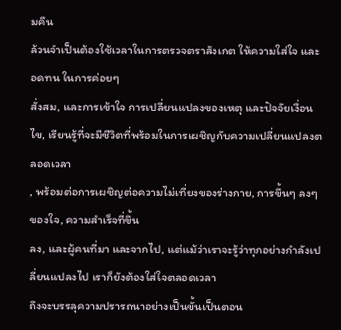มคืน
ล้วนจำเป็นต้องใช้เวลาในการตรวจตราสังเกต ให้ความใส่ใจ และอดทน ในการค่อยๆ
สั่งสม, และการเข้าใจ การเปลี่ยนแปลงของเหตุ และปัจจัยเงื่อนไข, เรียนรู้ที่จะมีชีวิตที่พร้อมในการเผชิญกับความเปลี่ยนแปลงตลอดเวลา
, พร้อมต่อการเผชิญต่อความไม่เที่ยงของร่างกาย, การขึ้นๆ ลงๆ ของใจ, ความสำเร็จที่ขึ้น
ลง, และผู้คนที่มา และจากไป, แต่แม้ว่าเราจะรู้ว่าทุกอย่างกำลังเปลี่ยนแปลงไป เราก็ยังต้องใส่ใจตลอดเวลา
ถึงจะบรรลุความปรารถนาอย่างเป็นขั้นเป็นตอน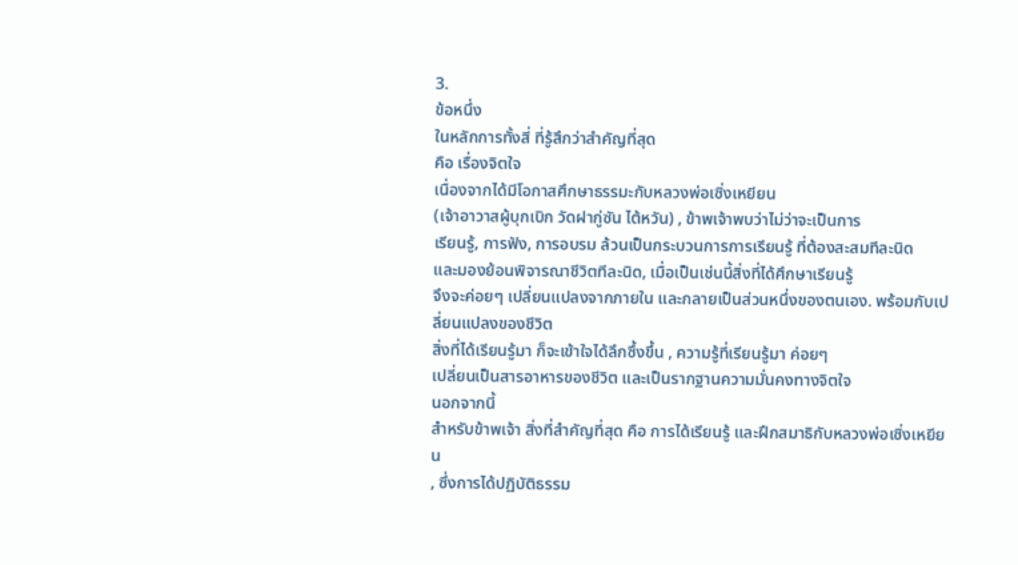3.
ข้อหนึ่ง
ในหลักการทั้งสี่ ที่รู้สึกว่าสำคัญที่สุด
คือ เรื่องจิตใจ
เนื่องจากได้มีโอกาสศึกษาธรรมะกับหลวงพ่อเซิ่งเหยียน
(เจ้าอาวาสผู้บุกเบิก วัดฝากู่ซัน ไต้หวัน) , ข้าพเจ้าพบว่าไม่ว่าจะเป็นการ
เรียนรู้, การฟัง, การอบรม ล้วนเป็นกระบวนการการเรียนรู้ ที่ต้องสะสมทีละนิด
และมองย้อนพิจารณาชีวิตทีละนิด, เมื่อเป็นเช่นนี้สิ่งที่ได้ศึกษาเรียนรู้
จึงจะค่อยๆ เปลี่ยนแปลงจากภายใน และกลายเป็นส่วนหนึ่งของตนเอง. พร้อมกับเปลี่ยนแปลงของชีวิต
สิ่งที่ได้เรียนรู้มา ก็จะเข้าใจได้ลึกซึ้งขึ้น , ความรู้ที่เรียนรู้มา ค่อยๆ
เปลี่ยนเป็นสารอาหารของชีวิต และเป็นรากฐานความมั่นคงทางจิตใจ
นอกจากนี้
สำหรับข้าพเจ้า สิ่งที่สำคัญที่สุด คือ การได้เรียนรู้ และฝึกสมาธิกับหลวงพ่อเซิ่งเหยียน
, ซึ่งการได้ปฏิบัติธรรม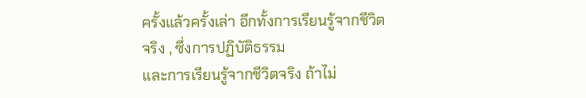ครั้งแล้วครั้งเล่า อีกทั้งการเรียนรู้จากชีวิตจริง , ซึ่งการปฏิบัติธรรม
และการเรียนรู้จากชีวิตจริง ถ้าไม่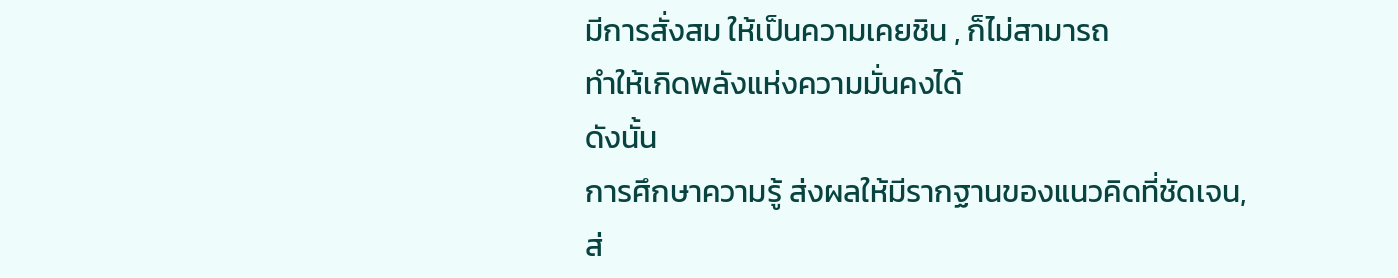มีการสั่งสม ให้เป็นความเคยชิน , ก็ไม่สามารถ
ทำให้เกิดพลังแห่งความมั่นคงได้
ดังนั้น
การศึกษาความรู้ ส่งผลให้มีรากฐานของแนวคิดที่ชัดเจน,
ส่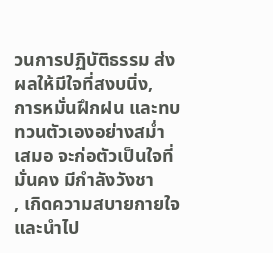วนการปฏิบัติธรรม ส่งผลให้มีใจที่สงบนิ่ง,
การหมั่นฝึกฝน และทบทวนตัวเองอย่างสม่ำเสมอ จะก่อตัวเป็นใจที่มั่นคง มีกำลังวังชา
, เกิดความสบายกายใจ และนำไป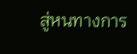สู่หนทางการ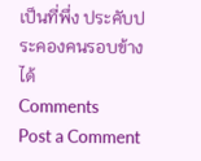เป็นที่พึ่ง ประคับประคองคนรอบข้างได้
Comments
Post a Comment